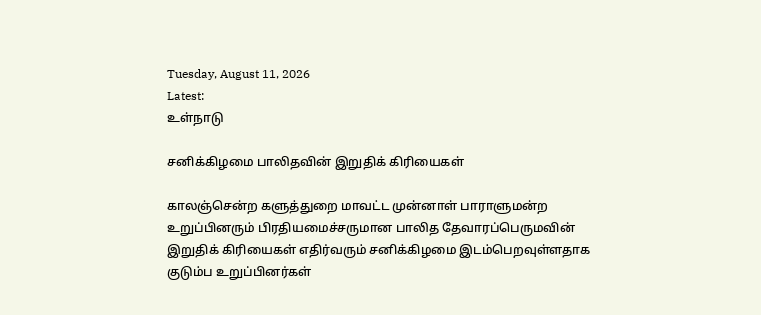Tuesday, August 11, 2026
Latest:
உள்நாடு

சனிக்கிழமை பாலிதவின் இறுதிக் கிரியைகள்

காலஞ்சென்ற களுத்துறை மாவட்ட முன்னாள் பாராளுமன்ற உறுப்பினரும் பிரதியமைச்சருமான பாலித தேவாரப்பெருமவின் இறுதிக் கிரியைகள் எதிர்வரும் சனிக்கிழமை இடம்பெறவுள்ளதாக குடும்ப உறுப்பினர்கள்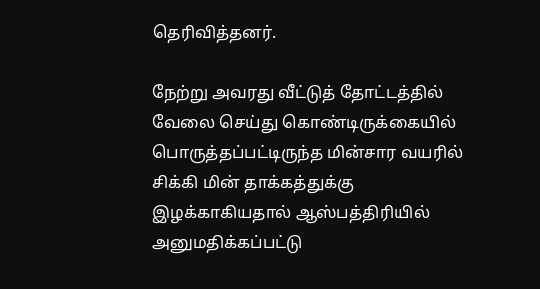தெரிவித்தனர்.

நேற்று அவரது வீட்டுத் தோட்டத்தில் வேலை செய்து கொண்டிருக்கையில் பொருத்தப்பட்டிருந்த மின்சார வயரில் சிக்கி மின் தாக்கத்துக்கு இழக்காகியதால் ஆஸ்பத்திரியில் அனுமதிக்கப்பட்டு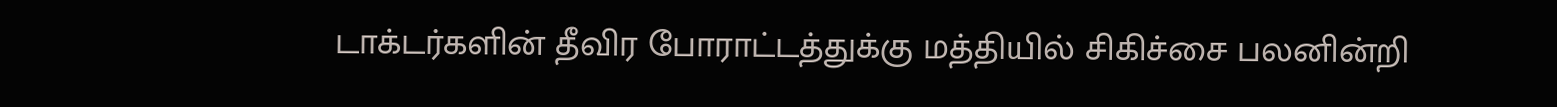டாக்டர்களின் தீவிர போராட்டத்துக்கு மத்தியில் சிகிச்சை பலனின்றி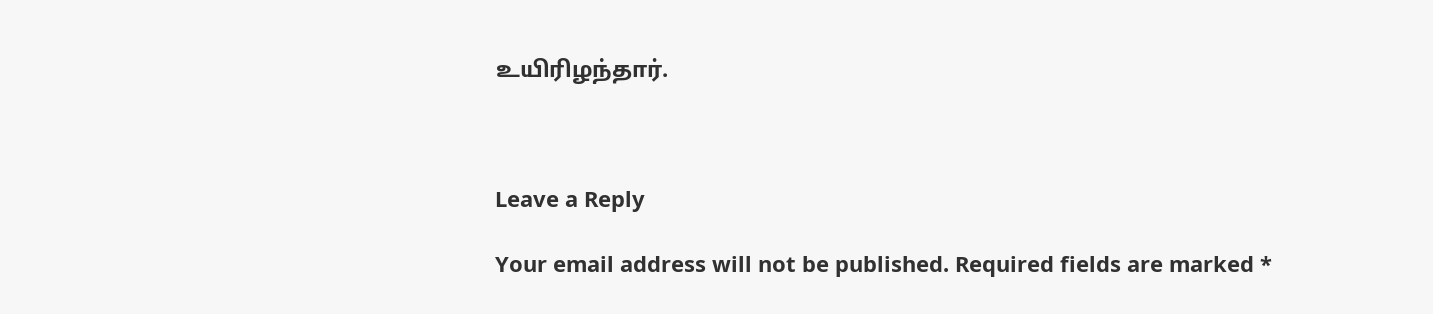உயிரிழந்தார்.



Leave a Reply

Your email address will not be published. Required fields are marked *